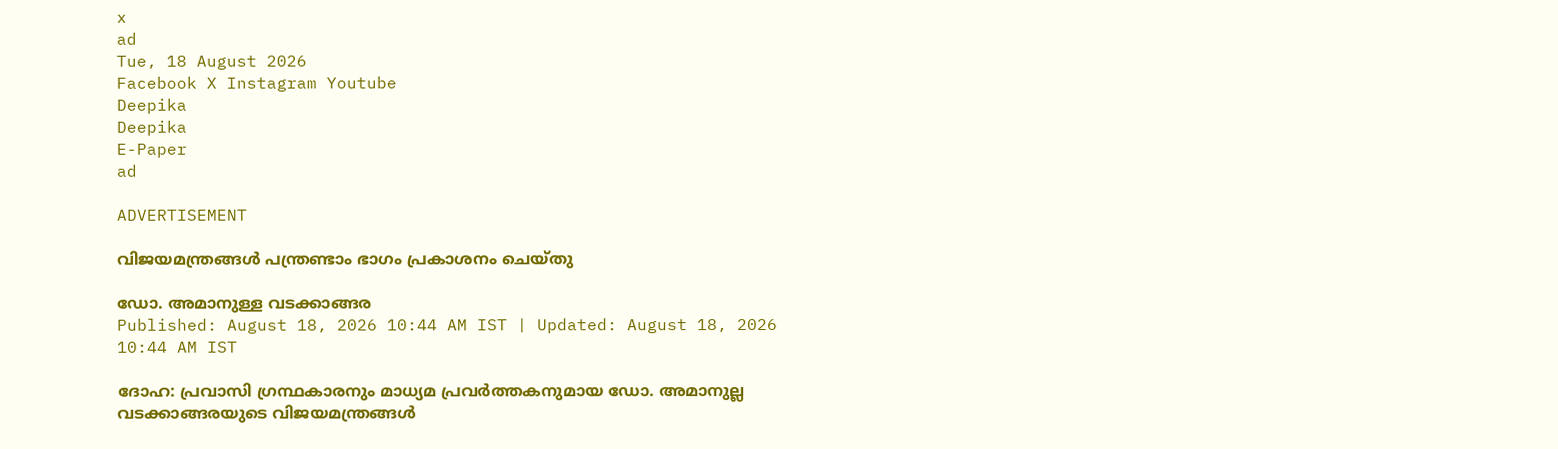x
ad
Tue, 18 August 2026
Facebook X Instagram Youtube
Deepika
Deepika
E-Paper
ad

ADVERTISEMENT

വിജയമന്ത്രങ്ങള്‍ പന്ത്രണ്ടാം ഭാഗം പ്രകാശനം ചെയ്തു

ഡോ. അമാനുള്ള വടക്കാങ്ങര
Published: August 18, 2026 10:44 AM IST | Updated: August 18, 2026 10:44 AM IST

ദോഹ: പ്രവാസി ഗ്രന്ഥകാരനും മാധ്യമ പ്രവര്‍ത്തകനുമായ ഡോ. അമാനുല്ല വടക്കാങ്ങരയുടെ വിജയമന്ത്രങ്ങള്‍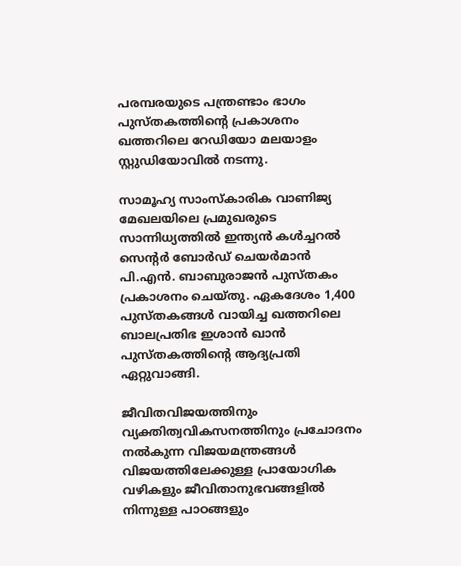പരമ്പരയുടെ പന്ത്രണ്ടാം ഭാഗം പുസ്തകത്തിന്‍റെ പ്രകാശനം ഖത്തറിലെ റേഡിയോ മലയാളം സ്റ്റുഡിയോവില്‍ നടന്നു.

സാമൂഹ്യ സാംസ്‌കാരിക വാണിജ്യ മേഖലയിലെ പ്രമുഖരുടെ സാന്നിധ്യത്തില്‍ ഇന്ത്യന്‍ കള്‍ച്ചറല്‍ സെന്‍റര്‍ ബോര്‍ഡ് ചെയര്‍മാന്‍ പി.എന്‍. ബാബുരാജന്‍ പുസ്തകം പ്രകാശനം ചെയ്തു. ഏകദേശം 1,400 പുസ്തകങ്ങള്‍ വായിച്ച ഖത്തറിലെ ബാലപ്രതിഭ ഇശാന്‍ ഖാന്‍ പുസ്തകത്തിന്‍റെ ആദ്യപ്രതി ഏറ്റുവാങ്ങി.

ജീവിതവിജയത്തിനും വ്യക്തിത്വവികസനത്തിനും പ്രചോദനം നല്‍കുന്ന വിജയമന്ത്രങ്ങള്‍ വിജയത്തിലേക്കുള്ള പ്രായോഗിക വഴികളും ജീവിതാനുഭവങ്ങളില്‍ നിന്നുള്ള പാഠങ്ങളും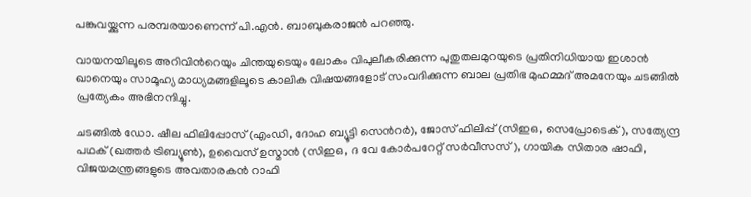പങ്കുവയ്ക്കുന്ന പരമ്പരയാണെന്ന് പി.എന്‍. ബാബുകരാജന്‍ പറഞ്ഞു.

വായനയിലൂടെ അറിവിന്‍റെയും ചിന്തയുടെയും ലോകം വിപുലീകരിക്കുന്ന പുതുതലമുറയുടെ പ്രതിനിധിയായ ഇശാന്‍ ഖാനെയും സാമൂഹ്യ മാധ്യമങ്ങളിലൂടെ കാലിക വിഷയങ്ങളോട് സംവദിക്കുന്ന ബാല പ്രതിഭ മുഹമ്മദ് അമനേയും ചടങ്ങില്‍ പ്രത്യേകം അഭിനന്ദിച്ചു.

ചടങ്ങില്‍ ഡോ. ഷീല ഫിലിപ്പോസ് (എംഡി, ദോഹ ബ്യൂട്ടി സെന്‍റര്‍), ജോസ് ഫിലിപ്പ് (സിഇഒ, സെപ്രോടെക്), സത്യേന്ദ്ര പഥക് (ഖത്തര്‍ ട്രിബ്യൂണ്‍), ഉവൈസ് ഉസ്മാന്‍ (സിഇഒ, ദ വേ കോര്‍പറേറ്റ് സര്‍വീസസ്), ഗായിക സിതാര ഷാഫി, വിജയമന്ത്രങ്ങളുടെ അവതാരകന്‍ റാഫി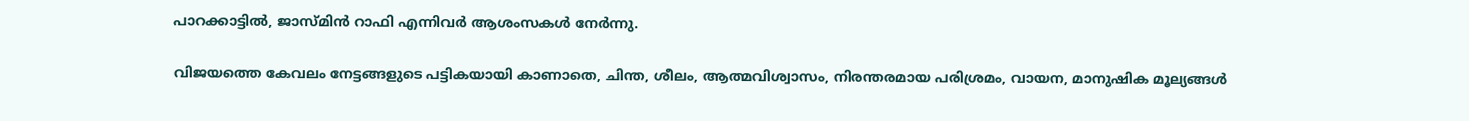പാറക്കാട്ടില്‍, ജാസ്മിന്‍ റാഫി എന്നിവര്‍ ആശംസകള്‍ നേര്‍ന്നു.

വിജയത്തെ കേവലം നേട്ടങ്ങളുടെ പട്ടികയായി കാണാതെ, ചിന്ത, ശീലം, ആത്മവിശ്വാസം, നിരന്തരമായ പരിശ്രമം, വായന, മാനുഷിക മൂല്യങ്ങള്‍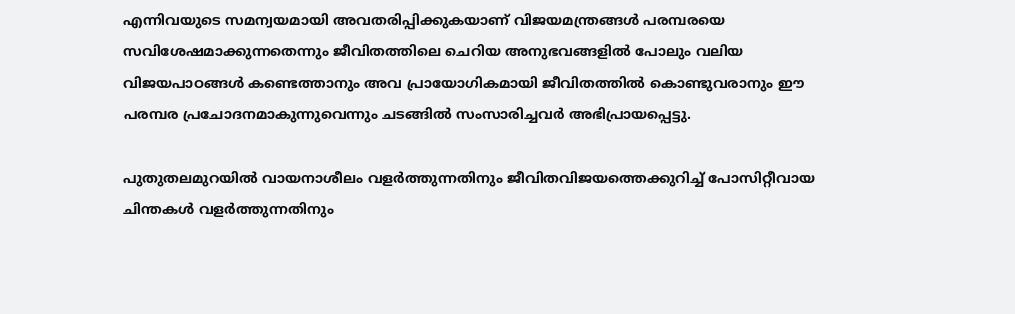എന്നിവയുടെ സമന്വയമായി അവതരിപ്പിക്കുകയാണ് വിജയമന്ത്രങ്ങള്‍ പരമ്പരയെ സവിശേഷമാക്കുന്നതെന്നും ജീവിതത്തിലെ ചെറിയ അനുഭവങ്ങളില്‍ പോലും വലിയ വിജയപാഠങ്ങള്‍ കണ്ടെത്താനും അവ പ്രായോഗികമായി ജീവിതത്തില്‍ കൊണ്ടുവരാനും ഈ പരമ്പര പ്രചോദനമാകുന്നുവെന്നും ചടങ്ങില്‍ സംസാരിച്ചവര്‍ അഭിപ്രായപ്പെട്ടു.

പുതുതലമുറയില്‍ വായനാശീലം വളര്‍ത്തുന്നതിനും ജീവിതവിജയത്തെക്കുറിച്ച് പോസിറ്റീവായ ചിന്തകള്‍ വളര്‍ത്തുന്നതിനും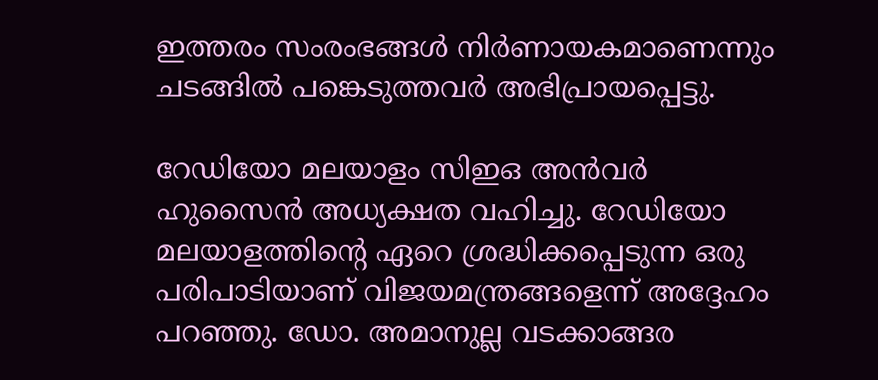ഇത്തരം സംരംഭങ്ങള്‍ നിര്‍ണായകമാണെന്നും ചടങ്ങില്‍ പങ്കെടുത്തവര്‍ അഭിപ്രായപ്പെട്ടു.

റേഡിയോ മലയാളം സിഇഒ അന്‍വര്‍ ഹുസൈന്‍ അധ്യക്ഷത വഹിച്ചു. റേഡിയോ മലയാളത്തിന്‍റെ ഏറെ ശ്രദ്ധിക്കപ്പെടുന്ന ഒരു പരിപാടിയാണ് വിജയമന്ത്രങ്ങളെന്ന് അദ്ദേഹം പറഞ്ഞു. ഡോ. അമാനുല്ല വടക്കാങ്ങര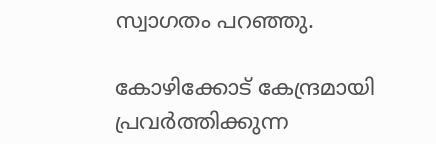സ്വാഗതം പറഞ്ഞു.

കോഴിക്കോട് കേന്ദ്രമായി പ്രവര്‍ത്തിക്കുന്ന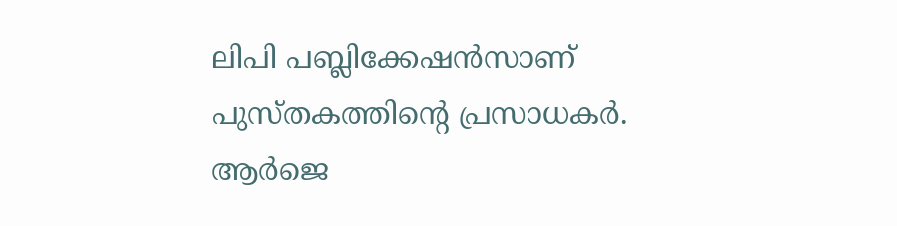ലിപി പബ്ലിക്കേഷന്‍സാണ് പുസ്തകത്തിന്‍റെ പ്രസാധകര്‍. ആര്‍ജെ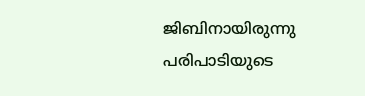ജിബിനായിരുന്നു പരിപാടിയുടെ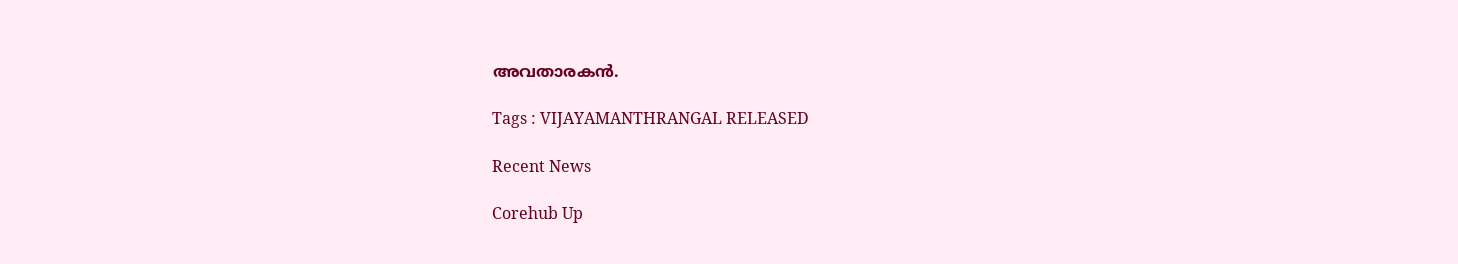അവതാരകന്‍.

Tags : VIJAYAMANTHRANGAL RELEASED

Recent News

Corehub Up